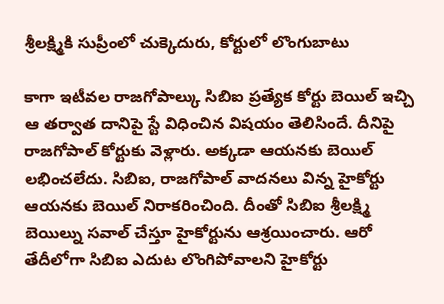శ్రీలక్ష్మికి సుప్రీంలో చుక్కెదురు, కోర్టులో లొంగుబాటు

కాగా ఇటీవల రాజగోపాల్కు సిబిఐ ప్రత్యేక కోర్టు బెయిల్ ఇచ్చి ఆ తర్వాత దానిపై స్టే విధించిన విషయం తెలిసిందే. దీనిపై రాజగోపాల్ కోర్టుకు వెళ్లారు. అక్కడా ఆయనకు బెయిల్ లభించలేదు. సిబిఐ, రాజగోపాల్ వాదనలు విన్న హైకోర్టు ఆయనకు బెయిల్ నిరాకరించింది. దీంతో సిబిఐ శ్రీలక్ష్మి బెయిల్ను సవాల్ చేస్తూ హైకోర్టును ఆశ్రయించారు. ఆరో తేదీలోగా సిబిఐ ఎదుట లొంగిపోవాలని హైకోర్టు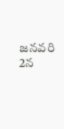జనవరి 2న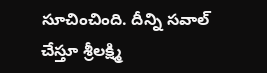సూచించింది. దీన్ని సవాల్ చేస్తూ శ్రీలక్ష్మి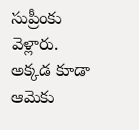సుప్రీంకు వెళ్లారు. అక్కడ కూడా ఆమెకు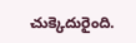చుక్కెదురైంది.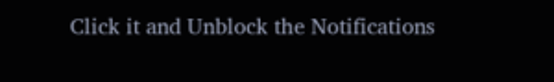Click it and Unblock the Notifications